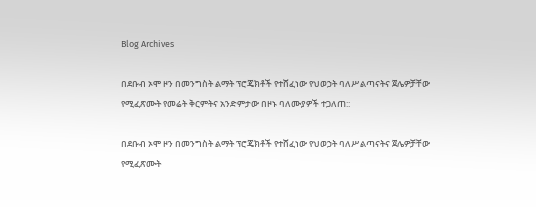Blog Archives

በደቡብ ኦሞ ዞን በመንግስት ልማት ፕሮጄክቶች የተሸፈነው የህወኃት ባለሥልጣናትና ጀሌዎቻቸው የሚፈጽሙት የመሬት ቅርምትና አንድምታው በዞኑ ባለሙያዎች ተጋለጠ::

በደቡብ ኦሞ ዞን በመንግስት ልማት ፕሮጄክቶች የተሸፈነው የህወኃት ባለሥልጣናትና ጀሌዎቻቸው የሚፈጽሙት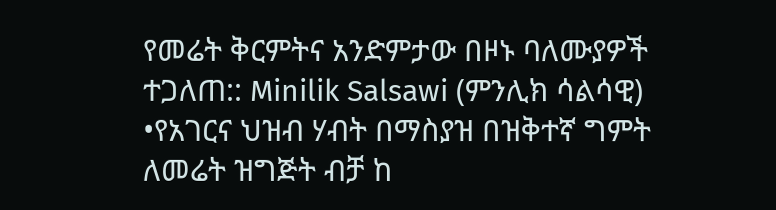የመሬት ቅርምትና አንድምታው በዞኑ ባለሙያዎች ተጋለጠ:: Minilik Salsawi (ምንሊክ ሳልሳዊ)
•የአገርና ህዝብ ሃብት በማስያዝ በዝቅተኛ ግምት ለመሬት ዝግጅት ብቻ ከ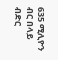635 ሚሊዮን ብር በላይ ብድር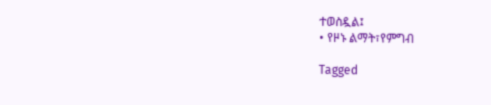ተወስዷል፤
• የዞኑ ልማት፣የምግብ

Tagged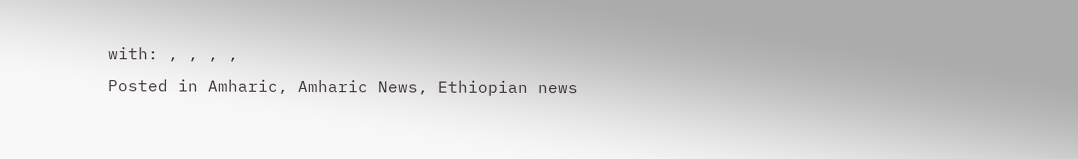with: , , , ,
Posted in Amharic, Amharic News, Ethiopian news